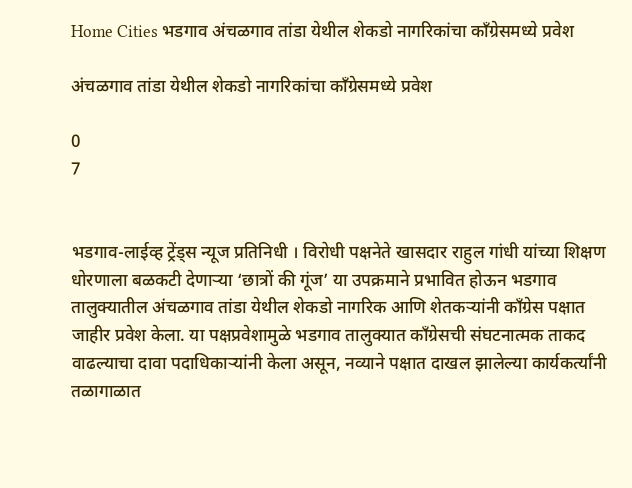Home Cities भडगाव अंचळगाव तांडा येथील शेकडो नागरिकांचा काँग्रेसमध्ये प्रवेश

अंचळगाव तांडा येथील शेकडो नागरिकांचा काँग्रेसमध्ये प्रवेश

0
7


भडगाव-लाईव्ह ट्रेंड्स न्यूज प्रतिनिधी । विरोधी पक्षनेते खासदार राहुल गांधी यांच्या शिक्षण धोरणाला बळकटी देणाऱ्या ‘छात्रों की गूंज’ या उपक्रमाने प्रभावित होऊन भडगाव तालुक्यातील अंचळगाव तांडा येथील शेकडो नागरिक आणि शेतकऱ्यांनी काँग्रेस पक्षात जाहीर प्रवेश केला. या पक्षप्रवेशामुळे भडगाव तालुक्यात काँग्रेसची संघटनात्मक ताकद वाढल्याचा दावा पदाधिकाऱ्यांनी केला असून, नव्याने पक्षात दाखल झालेल्या कार्यकर्त्यांनी तळागाळात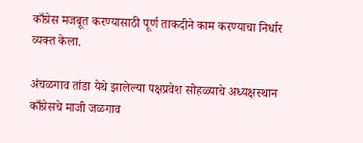काँग्रेस मजबूत करण्यासाठी पूर्ण ताकदीने काम करण्याचा निर्धार व्यक्त केला.

अंचळगाव तांडा येथे झालेल्या पक्षप्रवेश सोहळ्याचे अध्यक्षस्थान काँग्रेसचे माजी जळगाव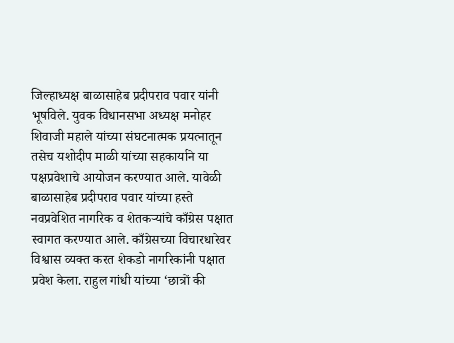जिल्हाध्यक्ष बाळासाहेब प्रदीपराव पवार यांनी भूषविले. युवक विधानसभा अध्यक्ष मनोहर शिवाजी महाले यांच्या संघटनात्मक प्रयत्नातून तसेच यशोदीप माळी यांच्या सहकार्याने या पक्षप्रवेशाचे आयोजन करण्यात आले. यावेळी बाळासाहेब प्रदीपराव पवार यांच्या हस्ते नवप्रवेशित नागरिक व शेतकऱ्यांचे काँग्रेस पक्षात स्वागत करण्यात आले. काँग्रेसच्या विचारधारेवर विश्वास व्यक्त करत शेकडो नागरिकांनी पक्षात प्रवेश केला. राहुल गांधी यांच्या ‘छात्रों की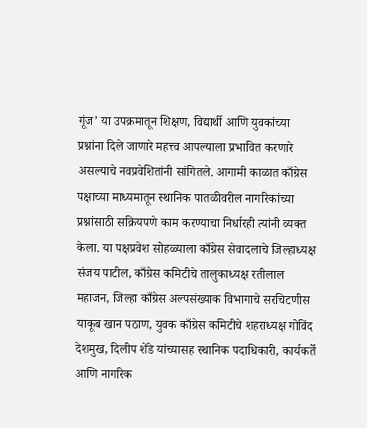गूंज’ या उपक्रमातून शिक्षण, विद्यार्थी आणि युवकांच्या प्रश्नांना दिले जाणारे महत्त्व आपल्याला प्रभावित करणारे असल्याचे नवप्रवेशितांनी सांगितले. आगामी काळात काँग्रेस पक्षाच्या माध्यमातून स्थानिक पातळीवरील नागरिकांच्या प्रश्नांसाठी सक्रियपणे काम करण्याचा निर्धारही त्यांनी व्यक्त केला. या पक्षप्रवेश सोहळ्याला काँग्रेस सेवादलाचे जिल्हाध्यक्ष संजय पाटील, काँग्रेस कमिटीचे तालुकाध्यक्ष रतीलाल महाजन, जिल्हा काँग्रेस अल्पसंख्याक विभागाचे सरचिटणीस याकूब खान पठाण, युवक काँग्रेस कमिटीचे शहराध्यक्ष गोविंद देशमुख, दिलीप शेंडे यांच्यासह स्थानिक पदाधिकारी, कार्यकर्ते आणि नागरिक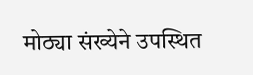मोठ्या संख्येने उपस्थित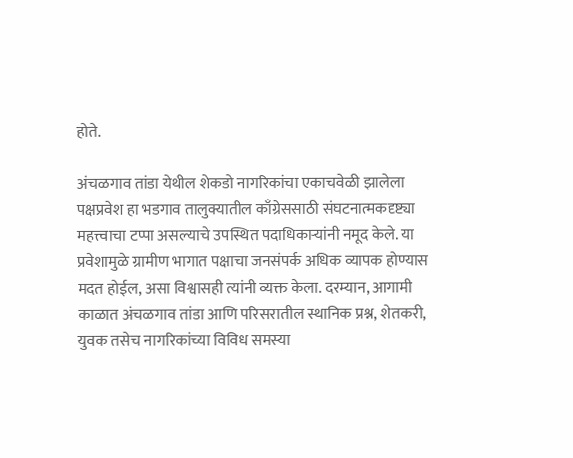होते.

अंचळगाव तांडा येथील शेकडो नागरिकांचा एकाचवेळी झालेला पक्षप्रवेश हा भडगाव तालुक्यातील काँग्रेससाठी संघटनात्मकदृष्ट्या महत्त्वाचा टप्पा असल्याचे उपस्थित पदाधिकाऱ्यांनी नमूद केले. या प्रवेशामुळे ग्रामीण भागात पक्षाचा जनसंपर्क अधिक व्यापक होण्यास मदत होईल, असा विश्वासही त्यांनी व्यक्त केला. दरम्यान, आगामी काळात अंचळगाव तांडा आणि परिसरातील स्थानिक प्रश्न, शेतकरी, युवक तसेच नागरिकांच्या विविध समस्या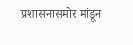प्रशासनासमोर मांडून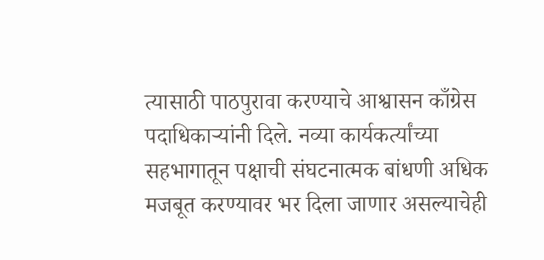त्यासाठी पाठपुरावा करण्याचे आश्वासन काँग्रेस पदाधिकाऱ्यांनी दिले. नव्या कार्यकर्त्यांच्या सहभागातून पक्षाची संघटनात्मक बांधणी अधिक मजबूत करण्यावर भर दिला जाणार असल्याचेही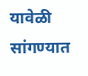यावेळी सांगण्यात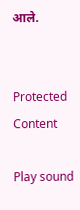आले.


Protected Content

Play sound